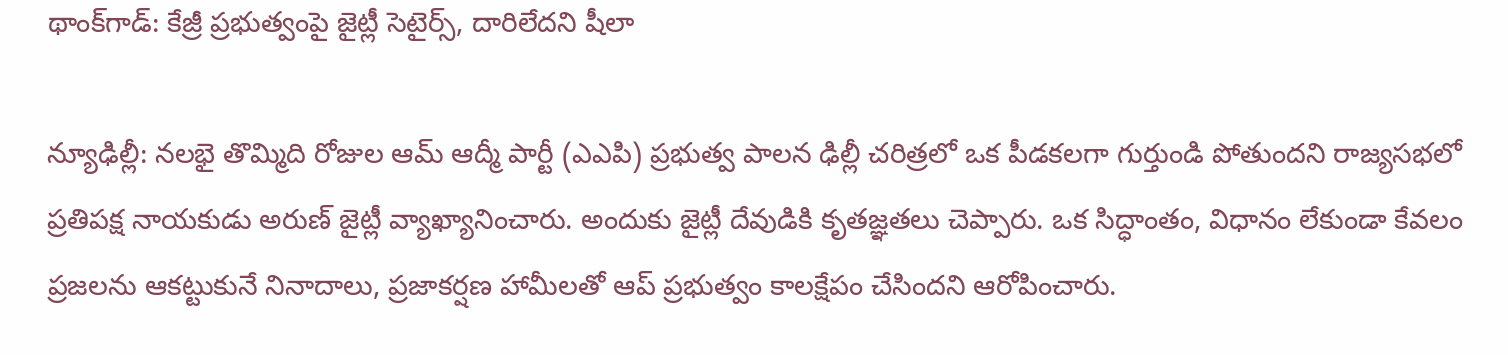థాంక్‌గాడ్: కేజ్రీ ప్రభుత్వంపై జైట్లీ సెటైర్స్, దారిలేదని షీలా

న్యూఢిల్లీ: నలభై తొమ్మిది రోజుల ఆమ్ ఆద్మీ పార్టీ (ఎఎపి) ప్రభుత్వ పాలన ఢిల్లీ చరిత్రలో ఒక పీడకలగా గుర్తుండి పోతుందని రాజ్యసభలో ప్రతిపక్ష నాయకుడు అరుణ్ జైట్లీ వ్యాఖ్యానించారు. అందుకు జైట్లీ దేవుడికి కృతజ్ఞతలు చెప్పారు. ఒక సిద్ధాంతం, విధానం లేకుండా కేవలం ప్రజలను ఆకట్టుకునే నినాదాలు, ప్రజాకర్షణ హామీలతో ఆప్ ప్రభుత్వం కాలక్షేపం చేసిందని ఆరోపించారు.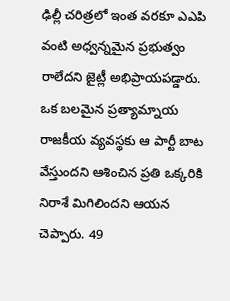ఢిల్లీ చరిత్రలో ఇంత వరకూ ఎఎపి వంటి అధ్వన్నమైన ప్రభుత్వం రాలేదని జైట్లీ అభిప్రాయపడ్డారు. ఒక బలమైన ప్రత్యామ్నాయ రాజకీయ వ్యవస్థకు ఆ పార్టీ బాట వేస్తుందని ఆశించిన ప్రతి ఒక్కరికి నిరాశే మిగిలిందని ఆయన చెప్పారు. 49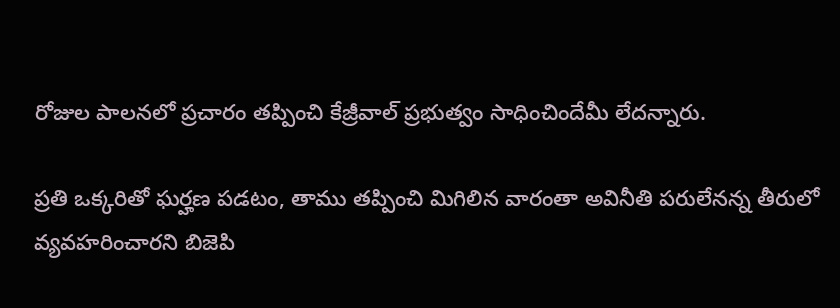రోజుల పాలనలో ప్రచారం తప్పించి కేజ్రీవాల్ ప్రభుత్వం సాధించిందేమీ లేదన్నారు.

ప్రతి ఒక్కరితో ఘర్హణ పడటం, తాము తప్పించి మిగిలిన వారంతా అవినీతి పరులేనన్న తీరులో వ్యవహరించారని బిజెపి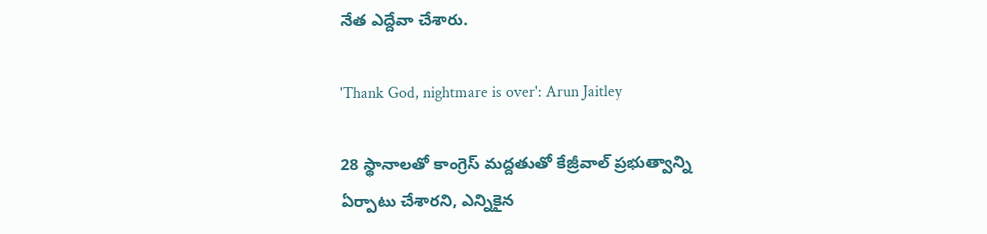నేత ఎద్దేవా చేశారు.

'Thank God, nightmare is over': Arun Jaitley

28 స్థానాలతో కాంగ్రెస్ మద్దతుతో కేజ్రీవాల్ ప్రభుత్వాన్ని ఏర్పాటు చేశారని, ఎన్నికైన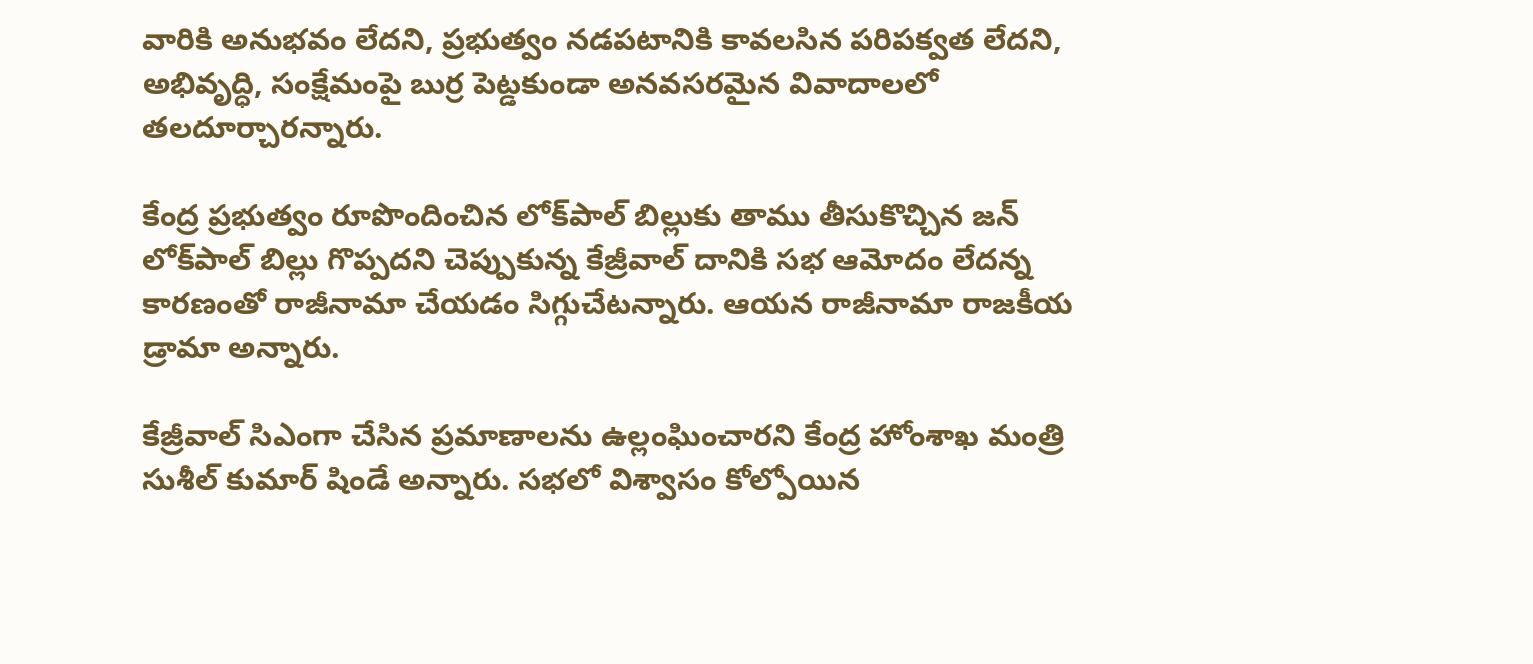వారికి అనుభవం లేదని, ప్రభుత్వం నడపటానికి కావలసిన పరిపక్వత లేదని, అభివృద్ధి, సంక్షేమంపై బుర్ర పెట్డకుండా అనవసరమైన వివాదాలలో తలదూర్చారన్నారు.

కేంద్ర ప్రభుత్వం రూపొందించిన లోక్‌పాల్ బిల్లుకు తాము తీసుకొచ్చిన జన్ లోక్‌పాల్ బిల్లు గొప్పదని చెప్పుకున్న కేజ్రీవాల్ దానికి సభ ఆమోదం లేదన్న కారణంతో రాజీనామా చేయడం సిగ్గుచేటన్నారు. ఆయన రాజీనామా రాజకీయ డ్రామా అన్నారు.

కేజ్రీవాల్ సిఎంగా చేసిన ప్రమాణాలను ఉల్లంఘించారని కేంద్ర హోంశాఖ మంత్రి సుశీల్ కుమార్ షిండే అన్నారు. సభలో విశ్వాసం కోల్పోయిన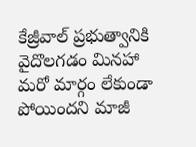కేజ్రీవాల్ ప్రభుత్వానికి వైదొలగడం మినహా మరో మార్గం లేకుండా పోయిందని మాజీ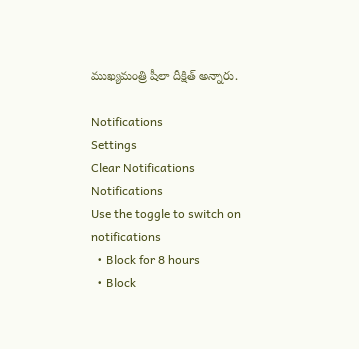ముఖ్యమంత్రి షీలా దీక్షిత్ అన్నారు.

Notifications
Settings
Clear Notifications
Notifications
Use the toggle to switch on notifications
  • Block for 8 hours
  • Block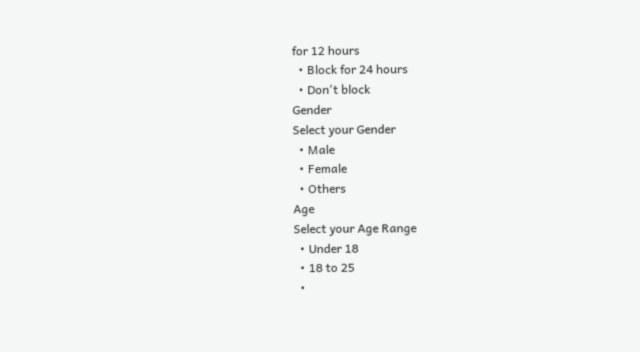for 12 hours
  • Block for 24 hours
  • Don't block
Gender
Select your Gender
  • Male
  • Female
  • Others
Age
Select your Age Range
  • Under 18
  • 18 to 25
  •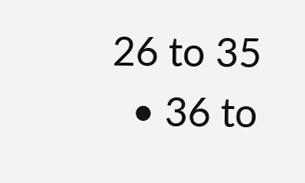26 to 35
  • 36 to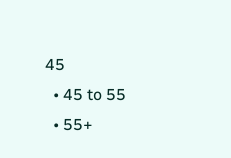45
  • 45 to 55
  • 55+